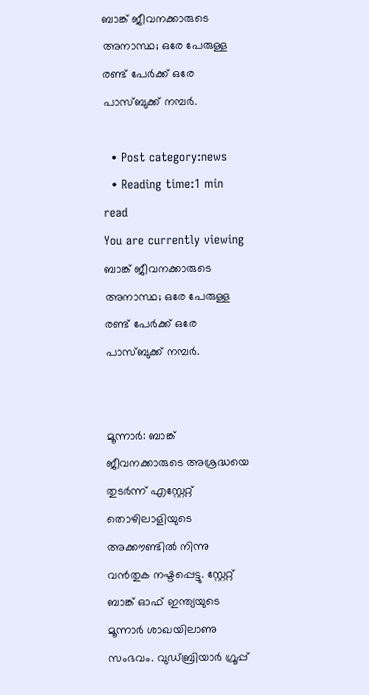ബാങ്ക് ജീവനക്കാരുടെ അനാസ്ഥ; ഒരേ പേരുള്ള രണ്ട് പേര്‍ക്ക് ഒരേ പാസ്ബുക്ക് നമ്പര്‍.

  • Post category:news
  • Reading time:1 min read
You are currently viewing ബാങ്ക് ജീവനക്കാരുടെ അനാസ്ഥ; ഒരേ പേരുള്ള രണ്ട് പേര്‍ക്ക് ഒരേ പാസ്ബുക്ക് നമ്പര്‍.


മൂന്നാര്‍: ബാങ്ക് ജീവനക്കാരുടെ അശ്രദ്ധയെ തുടര്‍ന്ന് എസ്റ്റേറ്റ് തൊഴിലാളിയുടെ അക്കൗണ്ടില്‍ നിന്നു വന്‍തുക നഷ്ടപ്പെട്ടു. സ്റ്റേറ്റ് ബാങ്ക് ഓഫ് ഇന്ത്യയുടെ മൂന്നാര്‍ ശാഖയിലാണു സംഭവം. വുഡ്ബ്രിയാര്‍ ഗ്രൂപ്പ്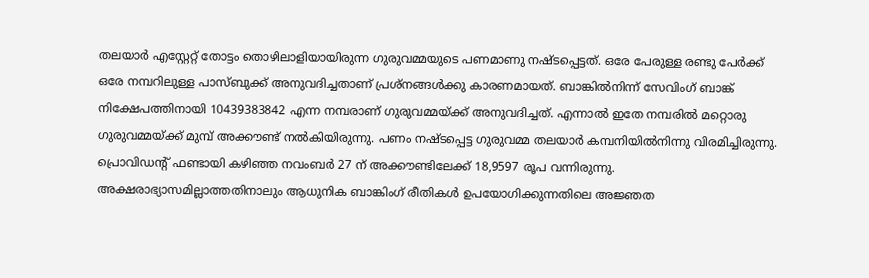തലയാര്‍ എസ്റ്റേറ്റ് തോട്ടം തൊഴിലാളിയായിരുന്ന ഗുരുവമ്മയുടെ പണമാണു നഷ്ടപ്പെട്ടത്. ഒരേ പേരുള്ള രണ്ടു പേര്‍ക്ക് ഒരേ നമ്പറിലുള്ള പാസ്ബുക്ക് അനുവദിച്ചതാണ് പ്രശ്നങ്ങള്‍ക്കു കാരണമായത്. ബാങ്കില്‍നിന്ന് സേവിംഗ് ബാങ്ക് നിക്ഷേപത്തിനായി 10439383842 എന്ന നമ്പരാണ് ഗുരുവമ്മയ്ക്ക് അനുവദിച്ചത്. എന്നാല്‍ ഇതേ നമ്പരില്‍ മറ്റൊരു ഗുരുവമ്മയ്ക്ക് മുമ്പ് അക്കൗണ്ട് നല്‍കിയിരുന്നു. പണം നഷ്ടപ്പെട്ട ഗുരുവമ്മ തലയാര്‍ കമ്പനിയില്‍നിന്നു വിരമിച്ചിരുന്നു. പ്രൊവിഡന്റ് ഫണ്ടായി കഴിഞ്ഞ നവംബര്‍ 27 ന് അക്കൗണ്ടിലേക്ക് 18,9597 രൂപ വന്നിരുന്നു. അക്ഷരാഭ്യാസമില്ലാത്തതിനാലും ആധുനിക ബാങ്കിംഗ് രീതികള്‍ ഉപയോഗിക്കുന്നതിലെ അജ്ഞത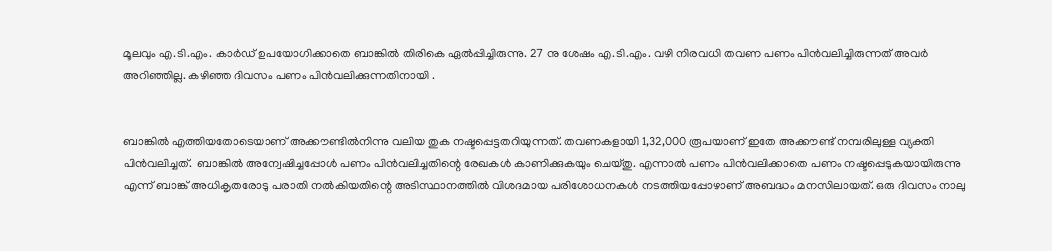മൂലവും എ.ടി.എം. കാര്‍ഡ് ഉപയോഗിക്കാതെ ബാങ്കില്‍ തിരികെ ഏല്‍പ്പിച്ചിരുന്നു. 27 നു ശേഷം എ.ടി.എം. വഴി നിരവധി തവണ പണം പിന്‍വലിച്ചിരുന്നത് അവര്‍ അറിഞ്ഞില്ല. കഴിഞ്ഞ ദിവസം പണം പിന്‍വലിക്കുന്നതിനായി .


ബാങ്കില്‍ എത്തിയതോടെയാണ് അക്കൗണ്ടില്‍നിന്നു വലിയ തുക നഷ്ടപ്പെട്ടതറിയുന്നത്. തവണകളായി 1,32,000 രൂപയാണ് ഇതേ അക്കൗണ്ട് നമ്പരിലുള്ള വ്യക്തി പിന്‍വലിച്ചത്.  ബാങ്കില്‍ അന്വേഷിച്ചപ്പോള്‍ പണം പിന്‍വലിച്ചതിന്റെ രേഖകള്‍ കാണിക്കുകയും ചെയ്തു. എന്നാല്‍ പണം പിന്‍വലിക്കാതെ പണം നഷ്ടപ്പെടുകയായിരുന്നു എന്ന് ബാങ്ക് അധികൃതരോടു പരാതി നല്‍കിയതിന്റെ അടിസ്ഥാനത്തില്‍ വിശദമായ പരിശോധനകള്‍ നടത്തിയപ്പോഴാണ് അബദ്ധം മനസിലായത്. ഒരു ദിവസം നാലു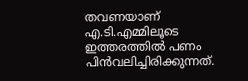തവണയാണ് എ.ടി.എമ്മിലൂടെ ഇത്തരത്തില്‍ പണം പിന്‍വലിച്ചിരിക്കുന്നത്.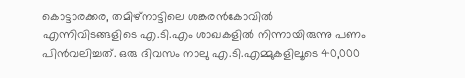കൊട്ടാരക്കര, തമിഴ്നാട്ടിലെ ശങ്കരന്‍കോവില്‍ എന്നിവിടങ്ങളിടെ എ.ടി.എം ശാഖകളില്‍ നിന്നായിരുന്നു പണം പിന്‍വലിച്ചത്. ഒരു ദിവസം നാലു എ.ടി.എമ്മുകളിലൂടെ 40,000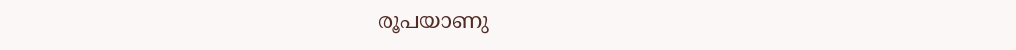രൂപയാണു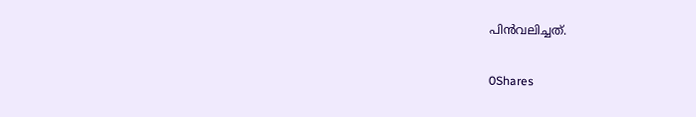പിന്‍വലിച്ചത്.

0Shares